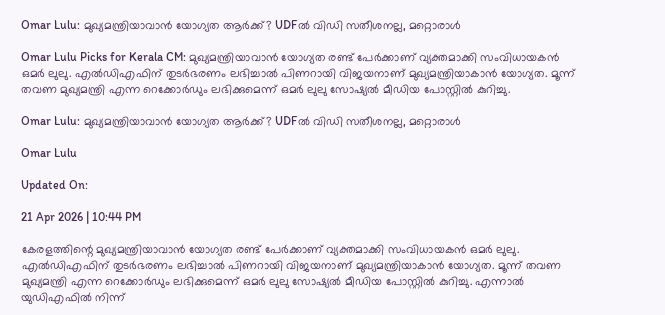Omar Lulu: മുഖ്യമന്ത്രിയാവാൻ യോഗ്യത ആർക്ക്? UDFൽ വിഡി സതീശനല്ല, മറ്റൊരാൾ

Omar Lulu Picks for Kerala CM: മുഖ്യമന്ത്രിയാവാൻ യോഗ്യത രണ്ട് പേർക്കാണ് വ്യക്തമാക്കി സംവിധായകൻ ഒമർ ലുലു. എൽഡിഎഫിന് തുടർഭരണം ലഭിച്ചാൽ പിണറായി വിജയനാണ് മുഖ്യമന്ത്രിയാകാൻ യോഗ്യത. മൂന്ന് തവണ മുഖ്യമന്ത്രി എന്ന റെക്കോർഡും ലഭിക്കുമെന്ന് ഒമർ ലുലു സോഷ്യൽ മീഡിയ പോസ്റ്റിൽ കുറിച്ചു.

Omar Lulu: മുഖ്യമന്ത്രിയാവാൻ യോഗ്യത ആർക്ക്? UDFൽ വിഡി സതീശനല്ല, മറ്റൊരാൾ

Omar Lulu

Updated On:

21 Apr 2026 | 10:44 PM

കേരളത്തിന്റെ മുഖ്യമന്ത്രിയാവാൻ യോഗ്യത രണ്ട് പേർക്കാണ് വ്യക്തമാക്കി സംവിധായകൻ ഒമർ ലുലു. എൽഡിഎഫിന് തുടർഭരണം ലഭിച്ചാൽ പിണറായി വിജയനാണ് മുഖ്യമന്ത്രിയാകാൻ യോഗ്യത. മൂന്ന് തവണ മുഖ്യമന്ത്രി എന്ന റെക്കോർഡും ലഭിക്കുമെന്ന് ഒമർ ലുലു സോഷ്യൽ മീഡിയ പോസ്റ്റിൽ കുറിച്ചു. എന്നാൽ യുഡിഎഫിൽ നിന്ന്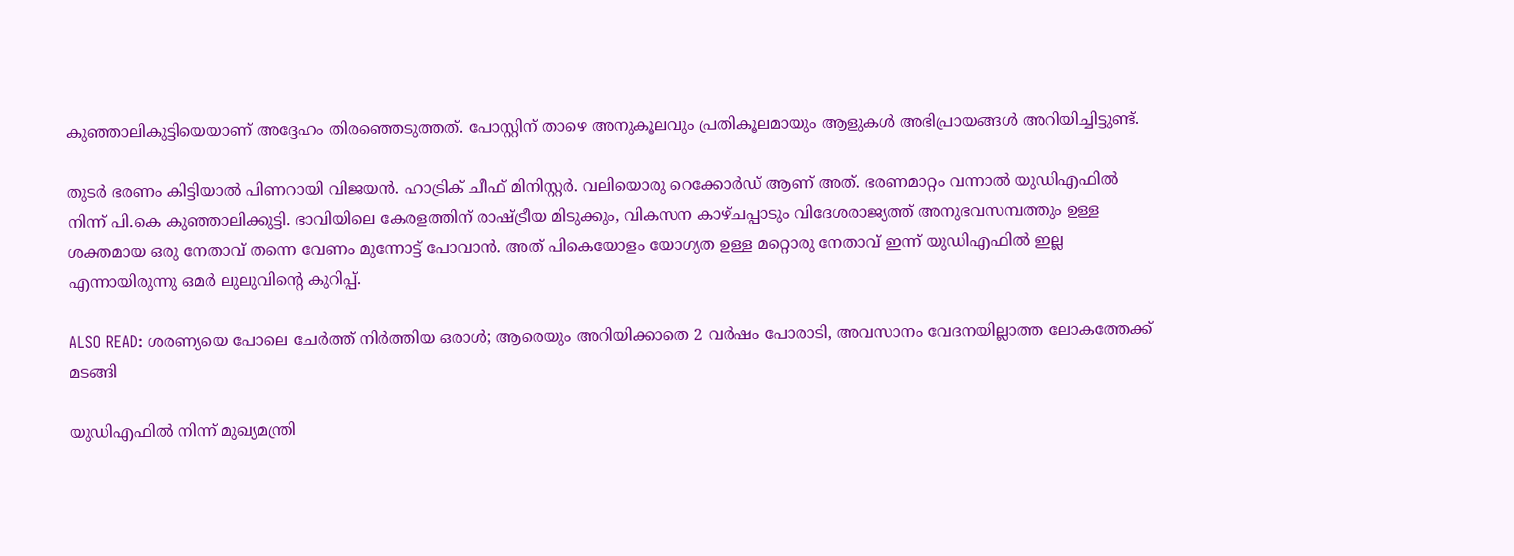കുഞ്ഞാലികുട്ടിയെയാണ് അദ്ദേഹം തിരഞ്ഞെടുത്തത്. പോസ്റ്റിന് താഴെ അനുകൂലവും പ്രതികൂലമായും ആളുകൾ‌ അഭിപ്രായങ്ങൾ അറിയിച്ചിട്ടുണ്ട്.

തുടർ ഭരണം കിട്ടിയാൽ പിണറായി വിജയൻ. ഹാട്രിക് ചീഫ് മിനിസ്റ്റര്‍. വലിയൊരു റെക്കോര്‍ഡ് ആണ് അത്. ഭരണമാറ്റം വന്നാൽ യുഡിഎഫിൽ നിന്ന് പി.കെ കുഞ്ഞാലിക്കുട്ടി. ഭാവിയിലെ കേരളത്തിന് രാഷ്ട്രീയ മിടുക്കും, വികസന കാഴ്ചപ്പാടും വിദേശരാജ്യത്ത് അനുഭവസമ്പത്തും ഉള്ള ശക്തമായ ഒരു നേതാവ് തന്നെ വേണം മുന്നോട്ട് പോവാൻ. അത് പികെയോളം യോഗ്യത ഉള്ള മറ്റൊരു നേതാവ് ഇന്ന് യുഡിഎഫിൽ ഇല്ല എന്നായിരുന്നു ഒമർ ലുലുവിന്റെ കുറിപ്പ്.

ALSO READ: ശരണ്യയെ പോലെ ചേർത്ത് നിർത്തിയ ഒരാൾ; ആരെയും അറിയിക്കാതെ 2 വർഷം പോരാടി, അവസാനം വേദനയില്ലാത്ത ലോകത്തേക്ക് മടങ്ങി

യുഡിഎഫിൽ നിന്ന് മുഖ്യമന്ത്രി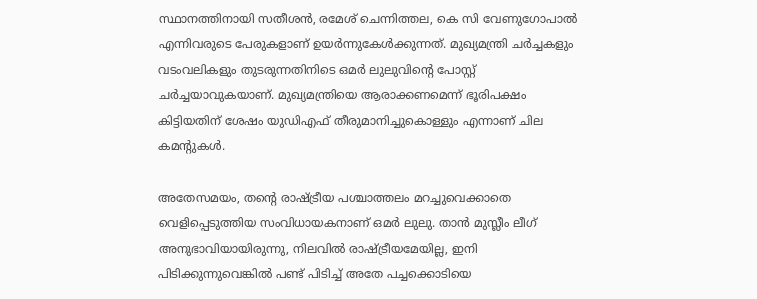സ്ഥാനത്തിനായി സതീശൻ, രമേശ് ചെന്നിത്തല, കെ സി വേണുഗോപാൽ എന്നിവരുടെ പേരുകളാണ് ഉയർന്നുകേൾക്കുന്നത്. മുഖ്യമന്ത്രി ചർച്ചകളും വടംവലികളും തുടരുന്നതിനിടെ ഒമർ ലുലുവിന്റെ പോസ്റ്റ് ചർച്ചയാവുകയാണ്. മുഖ്യമന്ത്രിയെ ആരാക്കണമെന്ന് ഭൂരിപക്ഷം കിട്ടിയതിന് ശേഷം യുഡിഎഫ് തീരുമാനിച്ചുകൊള്ളും എന്നാണ് ചില കമന്റുകൾ.

അതേസമയം, തന്റെ രാഷ്ട്രീയ പശ്ചാത്തലം മറച്ചുവെക്കാതെ വെളിപ്പെടുത്തിയ സംവിധായകനാണ് ഒമർ ലുലു. താൻ മുസ്ലീം ലീഗ് അനുഭാവിയായിരുന്നു, നിലവിൽ രാഷ്ട്രീയമേയില്ല, ഇനി പിടിക്കുന്നുവെങ്കിൽ പണ്ട് പിടിച്ച് അതേ പച്ചക്കൊടിയെ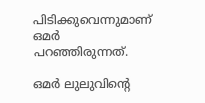പിടിക്കുവെന്നുമാണ് ഒമർ പറഞ്ഞിരുന്നത്.

ഒമർ ലുലുവിന്റെ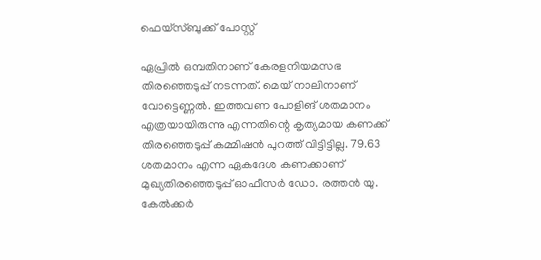ഫെയ്സ്ബുക്ക് പോസ്റ്റ്

ഏപ്രിൽ ഒമ്പതിനാണ് കേരളനിയമസഭ തിരഞ്ഞെടുപ്പ് നടന്നത്. മെയ് നാലിനാണ് വോട്ടെണ്ണൽ. ഇത്തവണ പോളിങ് ശതമാനം എത്രയായിരുന്നു എന്നതിന്റെ കൃത്യമായ കണക്ക് തിരഞ്ഞെടുപ്പ് കമ്മിഷൻ പുറത്ത് വിട്ടിട്ടില്ല. 79.63 ശതമാനം എന്ന ഏകദേശ കണക്കാണ് മുഖ്യതിരഞ്ഞെടുപ്പ് ഓഫീസർ ഡോ. രത്തൻ യു. കേൽക്കർ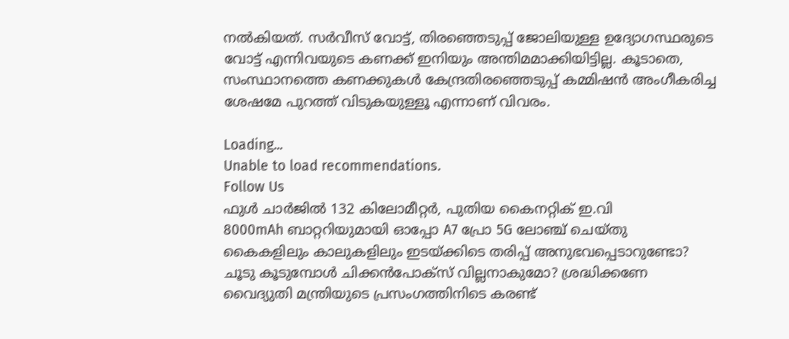നൽകിയത്. സർവീസ് വോട്ട്, തിരഞ്ഞെടുപ്പ് ജോലിയുള്ള ഉദ്യോഗസ്ഥരുടെ വോട്ട് എന്നിവയുടെ കണക്ക് ഇനിയും അന്തിമമാക്കിയിട്ടില്ല. കൂടാതെ, സംസ്ഥാനത്തെ കണക്കുകൾ കേന്ദ്രതിരഞ്ഞെടുപ്പ് കമ്മിഷൻ അംഗീകരിച്ച ശേഷമേ പുറത്ത് വിടുകയുള്ളൂ എന്നാണ് വിവരം.

Loading...
Unable to load recommendations.
Follow Us
ഫുൾ ചാർജിൽ 132 കിലോമീറ്റർ, പുതിയ കൈനറ്റിക് ഇ.വി
8000mAh ബാറ്ററിയുമായി ഓപ്പോ A7 പ്രോ 5G ലോഞ്ച് ചെയ്തു
കൈകളിലും കാലുകളിലും ഇടയ്ക്കിടെ തരിപ്പ് അനുഭവപ്പെടാറുണ്ടോ?
ചൂടു കൂടുമ്പോൾ ചിക്കൻപോക്സ് വില്ലനാകുമോ? ശ്രദ്ധിക്കണേ
വൈദ്യുതി മന്ത്രിയുടെ പ്രസംഗത്തിനിടെ കരണ്ട്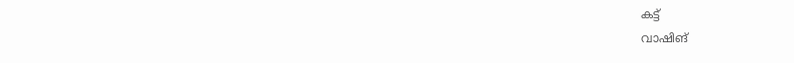കട്ട്
വാഷിങ്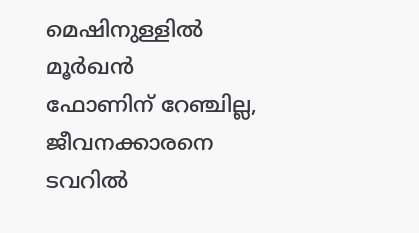മെഷിനുള്ളിൽ മൂർഖൻ
ഫോണിന് റേഞ്ചില്ല, ജീവനക്കാരനെ ടവറിൽ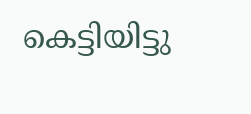കെട്ടിയിട്ടു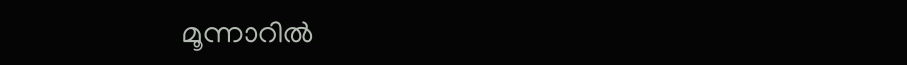മൂന്നാറിൽ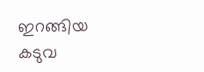ഇറങ്ങിയ കടുവ